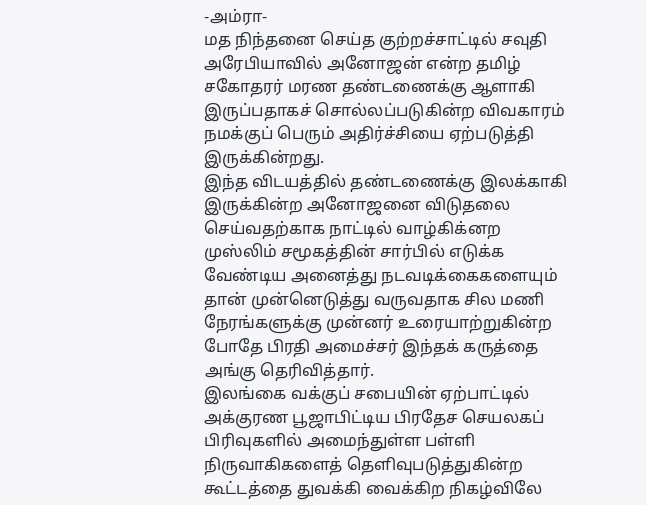-அம்ரா-
மத நிந்தனை செய்த குற்றச்சாட்டில் சவுதி அரேபியாவில் அனோஜன் என்ற தமிழ் சகோதரர் மரண தண்டணைக்கு ஆளாகி இருப்பதாகச் சொல்லப்படுகின்ற விவகாரம் நமக்குப் பெரும் அதிர்ச்சியை ஏற்படுத்தி இருக்கின்றது.
இந்த விடயத்தில் தண்டணைக்கு இலக்காகி இருக்கின்ற அனோஜனை விடுதலை செய்வதற்காக நாட்டில் வாழ்கிக்னற முஸ்லிம் சமூகத்தின் சார்பில் எடுக்க வேண்டிய அனைத்து நடவடிக்கைகளையும் தான் முன்னெடுத்து வருவதாக சில மணி நேரங்களுக்கு முன்னர் உரையாற்றுகின்ற போதே பிரதி அமைச்சர் இந்தக் கருத்தை அங்கு தெரிவித்தார்.
இலங்கை வக்குப் சபையின் ஏற்பாட்டில் அக்குரண பூஜாபிட்டிய பிரதேச செயலகப் பிரிவுகளில் அமைந்துள்ள பள்ளி நிருவாகிகளைத் தெளிவுபடுத்துகின்ற கூட்டத்தை துவக்கி வைக்கிற நிகழ்விலே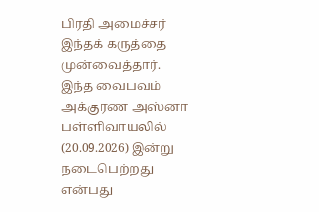பிரதி அமைச்சர் இந்தக் கருத்தை முன்வைத்தார்.
இந்த வைபவம் அக்குரண அஸ்னா பள்ளிவாயலில் (20.09.2026) இன்று நடைபெற்றது என்பது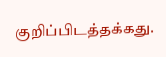குறிப்பிடத்தக்கது.